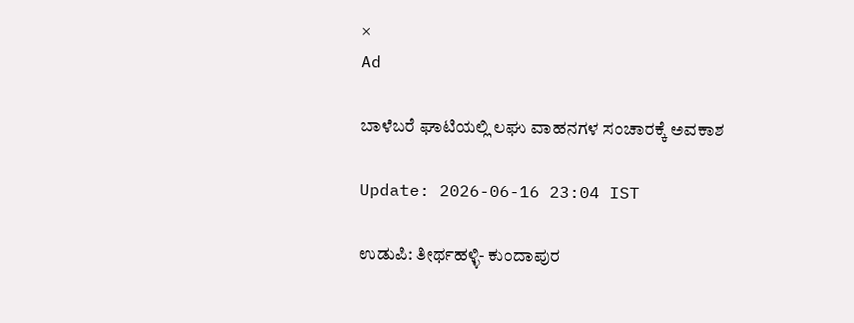×
Ad

ಬಾಳೆಬರೆ ಘಾಟಿಯಲ್ಲಿ ಲಘು ವಾಹನಗಳ ಸಂಚಾರಕ್ಕೆ ಅವಕಾಶ

Update: 2026-06-16 23:04 IST

ಉಡುಪಿ: ತೀರ್ಥಹಳ್ಳಿ- ಕುಂದಾಪುರ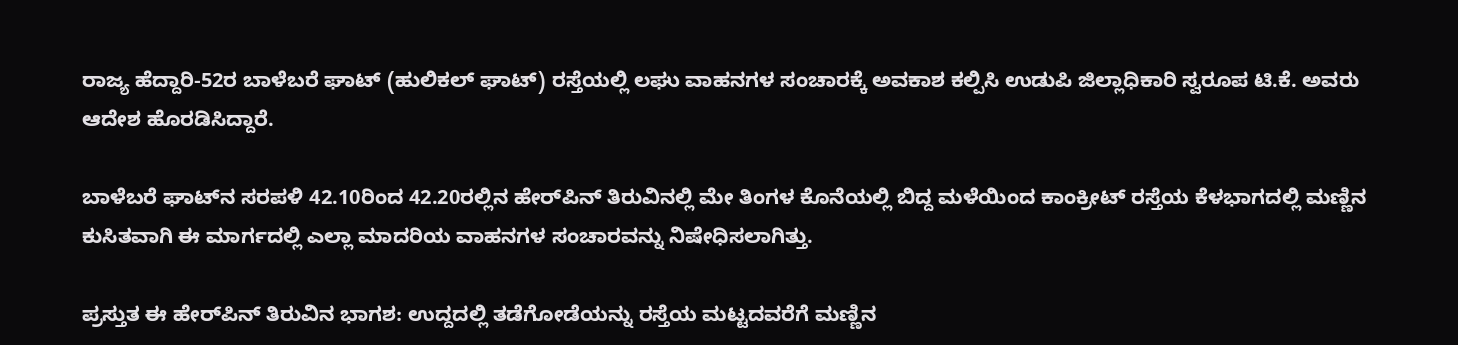ರಾಜ್ಯ ಹೆದ್ದಾರಿ-52ರ ಬಾಳೆಬರೆ ಘಾಟ್ (ಹುಲಿಕಲ್ ಘಾಟ್) ರಸ್ತೆಯಲ್ಲಿ ಲಘು ವಾಹನಗಳ ಸಂಚಾರಕ್ಕೆ ಅವಕಾಶ ಕಲ್ಪಿಸಿ ಉಡುಪಿ ಜಿಲ್ಲಾಧಿಕಾರಿ ಸ್ವರೂಪ ಟಿ.ಕೆ. ಅವರು ಆದೇಶ ಹೊರಡಿಸಿದ್ದಾರೆ.

ಬಾಳೆಬರೆ ಘಾಟ್‌ನ ಸರಪಳಿ 42.10ರಿಂದ 42.20ರಲ್ಲಿನ ಹೇರ್‌ಪಿನ್ ತಿರುವಿನಲ್ಲಿ ಮೇ ತಿಂಗಳ ಕೊನೆಯಲ್ಲಿ ಬಿದ್ದ ಮಳೆಯಿಂದ ಕಾಂಕ್ರೀಟ್ ರಸ್ತೆಯ ಕೆಳಭಾಗದಲ್ಲಿ ಮಣ್ಣಿನ ಕುಸಿತವಾಗಿ ಈ ಮಾರ್ಗದಲ್ಲಿ ಎಲ್ಲಾ ಮಾದರಿಯ ವಾಹನಗಳ ಸಂಚಾರವನ್ನು ನಿಷೇಧಿಸಲಾಗಿತ್ತು.

ಪ್ರಸ್ತುತ ಈ ಹೇರ್‌ಪಿನ್ ತಿರುವಿನ ಭಾಗಶ: ಉದ್ದದಲ್ಲಿ ತಡೆಗೋಡೆಯನ್ನು ರಸ್ತೆಯ ಮಟ್ಟದವರೆಗೆ ಮಣ್ಣಿನ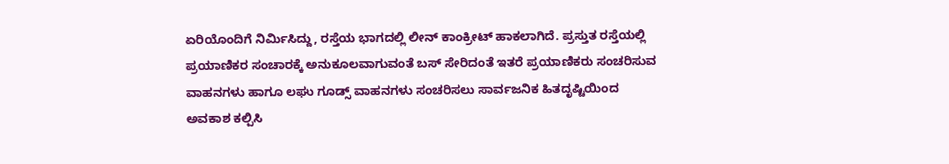ಏರಿಯೊಂದಿಗೆ ನಿರ್ಮಿಸಿದ್ದು, ರಸ್ತೆಯ ಭಾಗದಲ್ಲಿ ಲೀನ್ ಕಾಂಕ್ರೀಟ್ ಹಾಕಲಾಗಿದೆ. ಪ್ರಸ್ತುತ ರಸ್ತೆಯಲ್ಲಿ ಪ್ರಯಾಣಿಕರ ಸಂಚಾರಕ್ಕೆ ಅನುಕೂಲವಾಗುವಂತೆ ಬಸ್ ಸೇರಿದಂತೆ ಇತರೆ ಪ್ರಯಾಣಿಕರು ಸಂಚರಿಸುವ ವಾಹನಗಳು ಹಾಗೂ ಲಘು ಗೂಡ್ಸ್ ವಾಹನಗಳು ಸಂಚರಿಸಲು ಸಾರ್ವಜನಿಕ ಹಿತದೃಷ್ಟಿಯಿಂದ ಅವಕಾಶ ಕಲ್ಪಿಸಿ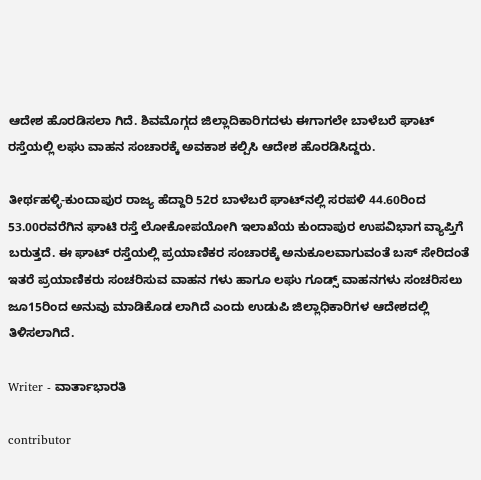ಆದೇಶ ಹೊರಡಿಸಲಾ ಗಿದೆ. ಶಿವಮೊಗ್ಗದ ಜಿಲ್ಲಾದಿಕಾರಿಗದಳು ಈಗಾಗಲೇ ಬಾಳೆಬರೆ ಘಾಟ್ ರಸ್ತೆಯಲ್ಲಿ ಲಘು ವಾಹನ ಸಂಚಾರಕ್ಕೆ ಅವಕಾಶ ಕಲ್ಪಿಸಿ ಆದೇಶ ಹೊರಡಿಸಿದ್ದರು.

ತೀರ್ಥಹಳ್ಳಿ-ಕುಂದಾಪುರ ರಾಜ್ಯ ಹೆದ್ದಾರಿ 52ರ ಬಾಳೆಬರೆ ಘಾಟ್‌ನಲ್ಲಿ ಸರಪಳಿ 44.60ರಿಂದ 53.00ರವರೆಗಿನ ಘಾಟಿ ರಸ್ತೆ ಲೋಕೋಪಯೋಗಿ ಇಲಾಖೆಯ ಕುಂದಾಪುರ ಉಪವಿಭಾಗ ವ್ಯಾಪ್ತಿಗೆ ಬರುತ್ತದೆ. ಈ ಘಾಟ್ ರಸ್ತೆಯಲ್ಲಿ ಪ್ರಯಾಣಿಕರ ಸಂಚಾರಕ್ಕೆ ಅನುಕೂಲವಾಗುವಂತೆ ಬಸ್ ಸೇರಿದಂತೆ ಇತರೆ ಪ್ರಯಾಣಿಕರು ಸಂಚರಿಸುವ ವಾಹನ ಗಳು ಹಾಗೂ ಲಘು ಗೂಡ್ಸ್ ವಾಹನಗಳು ಸಂಚರಿಸಲು ಜೂ15ರಿಂದ ಅನುವು ಮಾಡಿಕೊಡ ಲಾಗಿದೆ ಎಂದು ಉಡುಪಿ ಜಿಲ್ಲಾಧಿಕಾರಿಗಳ ಆದೇಶದಲ್ಲಿ ತಿಳಿಸಲಾಗಿದೆ.

Writer - ವಾರ್ತಾಭಾರತಿ

contributor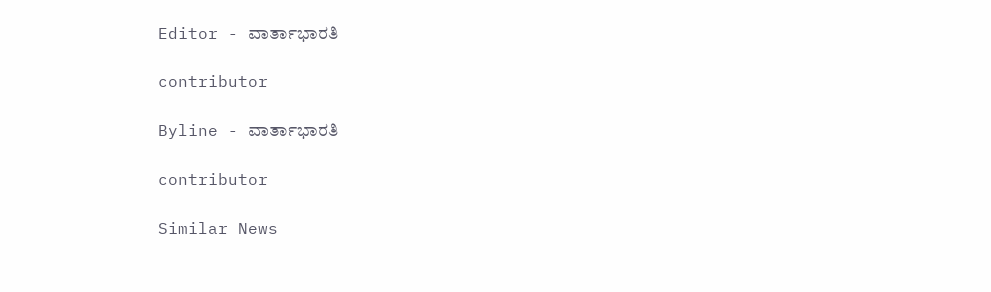Editor - ವಾರ್ತಾಭಾರತಿ

contributor

Byline - ವಾರ್ತಾಭಾರತಿ

contributor

Similar News